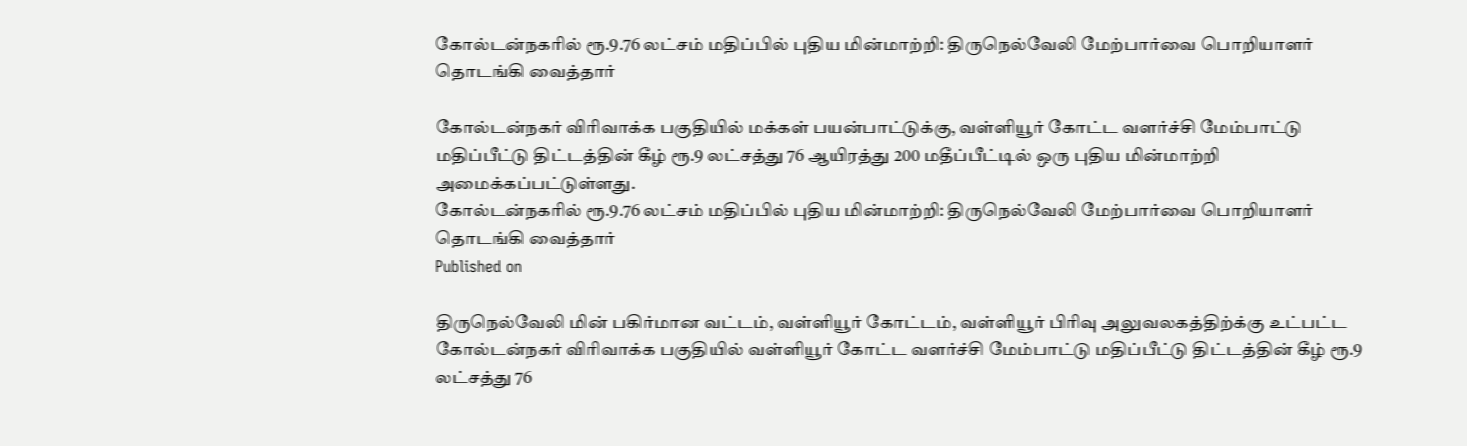கோல்டன்நகரில் ரூ.9.76 லட்சம் மதிப்பில் புதிய மின்மாற்றி: திருநெல்வேலி மேற்பார்வை பொறியாளர் தொடங்கி வைத்தார்

கோல்டன்நகர் விரிவாக்க பகுதியில் மக்கள் பயன்பாட்டுக்கு, வள்ளியூர் கோட்ட வளர்ச்சி மேம்பாட்டு மதிப்பீட்டு திட்டத்தின் கீழ் ரூ.9 லட்சத்து 76 ஆயிரத்து 200 மதீப்பீட்டில் ஒரு புதிய மின்மாற்றி அமைக்கப்பட்டுள்ளது.
கோல்டன்நகரில் ரூ.9.76 லட்சம் மதிப்பில் புதிய மின்மாற்றி: திருநெல்வேலி மேற்பார்வை பொறியாளர் தொடங்கி வைத்தார்
Published on

திருநெல்வேலி மின் பகிர்மான வட்டம், வள்ளியூர் கோட்டம், வள்ளியூர் பிரிவு அலுவலகத்திற்க்கு உட்பட்ட கோல்டன்நகர் விரிவாக்க பகுதியில் வள்ளியூர் கோட்ட வளர்ச்சி மேம்பாட்டு மதிப்பீட்டு திட்டத்தின் கீழ் ரூ.9 லட்சத்து 76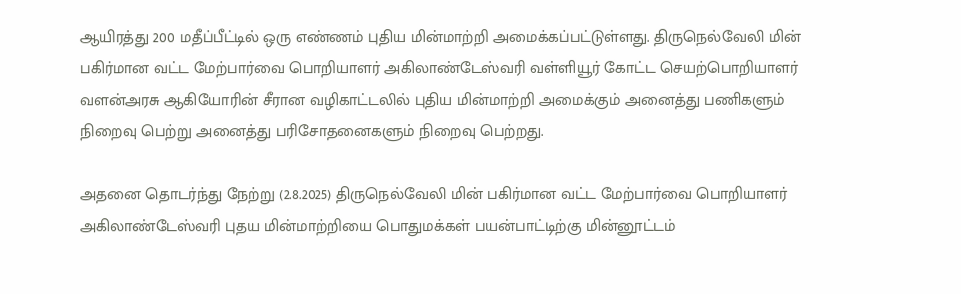ஆயிரத்து 200 மதீப்பீட்டில் ஒரு எண்ணம் புதிய மின்மாற்றி அமைக்கப்பட்டுள்ளது. திருநெல்வேலி மின் பகிர்மான வட்ட மேற்பார்வை பொறியாளர் அகிலாண்டேஸ்வரி வள்ளியூர் கோட்ட செயற்பொறியாளர் வளன்அரசு ஆகியோரின் சீரான வழிகாட்டலில் புதிய மின்மாற்றி அமைக்கும் அனைத்து பணிகளும் நிறைவு பெற்று அனைத்து பரிசோதனைகளும் நிறைவு பெற்றது.

அதனை தொடர்ந்து நேற்று (2.8.2025) திருநெல்வேலி மின் பகிர்மான வட்ட மேற்பார்வை பொறியாளர் அகிலாண்டேஸ்வரி புதய மின்மாற்றியை பொதுமக்கள் பயன்பாட்டிற்கு மின்னூட்டம்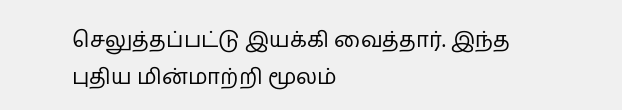செலுத்தப்பட்டு இயக்கி வைத்தார். இந்த புதிய மின்மாற்றி மூலம்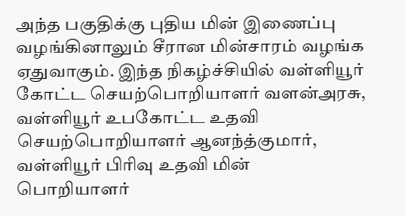அந்த பகுதிக்கு புதிய மின் இணைப்பு வழங்கினாலும் சீரான மின்சாரம் வழங்க ஏதுவாகும். இந்த நிகழ்ச்சியில் வள்ளியூர் கோட்ட செயற்பொறியாளர் வளன்அரசு, வள்ளியூர் உபகோட்ட உதவி செயற்பொறியாளர் ஆனந்த்குமார், வள்ளியூர் பிரிவு உதவி மின் பொறியாளர்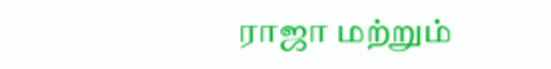ராஜா மற்றும்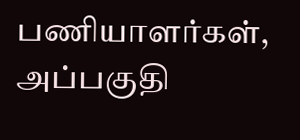பணியாளர்கள், அப்பகுதி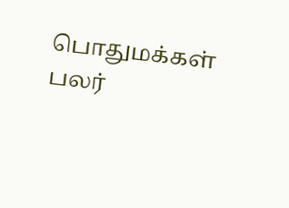பொதுமக்கள் பலர்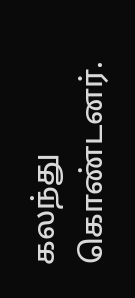கலந்து கொண்டனர்.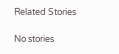Related Stories

No stories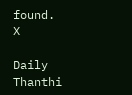found.
X

Daily Thanthi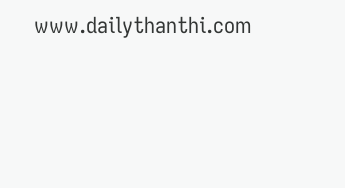www.dailythanthi.com